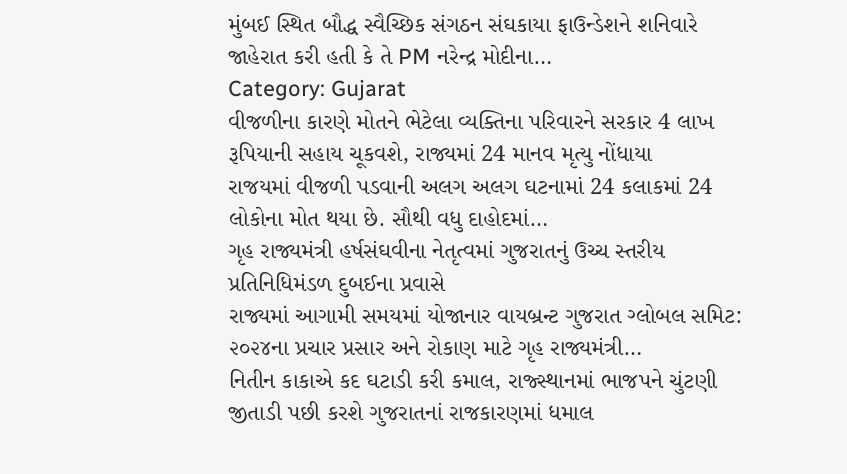મુંબઈ સ્થિત બૌદ્ધ સ્વૈચ્છિક સંગઠન સંઘકાયા ફાઉન્ડેશને શનિવારે જાહેરાત કરી હતી કે તે PM નરેન્દ્ર મોદીના…
Category: Gujarat
વીજળીના કારણે મોતને ભેટેલા વ્યક્તિના પરિવારને સરકાર 4 લાખ રૂપિયાની સહાય ચૂકવશે, રાજ્યમાં 24 માનવ મૃત્યુ નોંધાયા
રાજયમાં વીજળી પડવાની અલગ અલગ ઘટનામાં 24 કલાકમાં 24 લોકોના મોત થયા છે. સૌથી વધુ દાહોદમાં…
ગૃહ રાજ્યમંત્રી હર્ષસંઘવીના નેતૃત્વમાં ગુજરાતનું ઉચ્ચ સ્તરીય પ્રતિનિધિમંડળ દુબઈના પ્રવાસે
રાજ્યમાં આગામી સમયમાં યોજાનાર વાયબ્રન્ટ ગુજરાત ગ્લોબલ સમિટ: ૨૦૨૪ના પ્રચાર પ્રસાર અને રોકાણ માટે ગૃહ રાજ્યમંત્રી…
નિતીન કાકાએ કદ ઘટાડી કરી કમાલ, રાજ્સ્થાનમાં ભાજપને ચુંટણી જીતાડી પછી કરશે ગુજરાતનાં રાજકારણમાં ધમાલ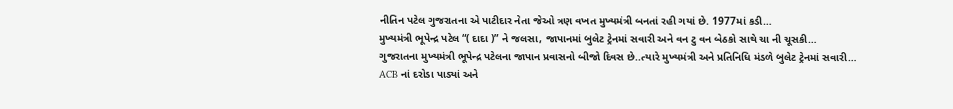નીતિન પટેલ ગુજરાતના એ પાટીદાર નેતા જેઓ ત્રણ વખત મુખ્યમંત્રી બનતાં રહી ગયાં છે. 1977માં કડી…
મુખ્યમંત્રી ભૂપેન્દ્ર પટેલ “( દાદા )” ને જલસા, જાપાનમાં બુલેટ ટ્રેનમાં સવારી અને વન ટુ વન બેઠકો સાથે ચા ની ચૂસકી…
ગુજરાતના મુખ્યમંત્રી ભૂપેન્દ્ર પટેલના જાપાન પ્રવાસનો બીજો દિવસ છે..ત્યારે મુખ્યમંત્રી અને પ્રતિનિધિ મંડળે બુલેટ ટ્રેનમાં સવારી…
ACB નાં દરોડા પાડ્યાં અને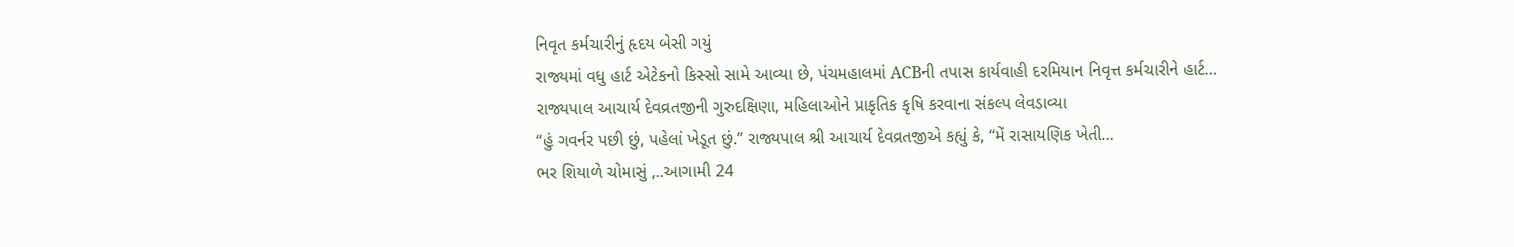નિવૃત કર્મચારીનું હૃદય બેસી ગયું
રાજ્યમાં વધુ હાર્ટ એટેકનો કિસ્સો સામે આવ્યા છે, પંચમહાલમાં ACBની તપાસ કાર્યવાહી દરમિયાન નિવૃત્ત કર્મચારીને હાર્ટ…
રાજ્યપાલ આચાર્ય દેવવ્રતજીની ગુરુદક્ષિણા, મહિલાઓને પ્રાકૃતિક કૃષિ કરવાના સંકલ્પ લેવડાવ્યા
“હું ગવર્નર પછી છું, પહેલાં ખેડૂત છું.” રાજ્યપાલ શ્રી આચાર્ય દેવવ્રતજીએ કહ્યું કે, “મેં રાસાયણિક ખેતી…
ભર શિયાળે ચોમાસું ,..આગામી 24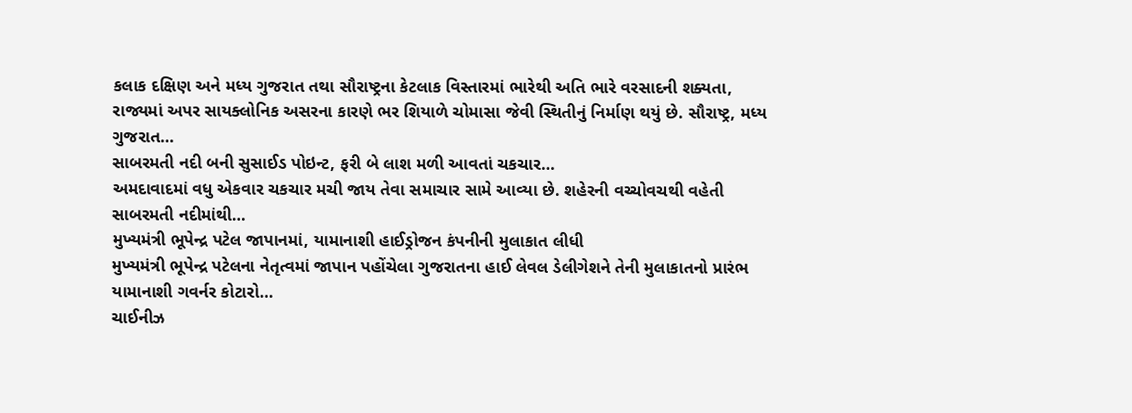કલાક દક્ષિણ અને મધ્ય ગુજરાત તથા સૌરાષ્ટ્રના કેટલાક વિસ્તારમાં ભારેથી અતિ ભારે વરસાદની શક્યતા,
રાજ્યમાં અપર સાયક્લોનિક અસરના કારણે ભર શિયાળે ચોમાસા જેવી સ્થિતીનું નિર્માણ થયું છે. સૌરાષ્ટ્ર, મધ્ય ગુજરાત…
સાબરમતી નદી બની સુસાઈડ પોઇન્ટ, ફરી બે લાશ મળી આવતાં ચકચાર…
અમદાવાદમાં વધુ એકવાર ચકચાર મચી જાય તેવા સમાચાર સામે આવ્યા છે. શહેરની વચ્ચોવચથી વહેતી સાબરમતી નદીમાંથી…
મુખ્યમંત્રી ભૂપેન્દ્ર પટેલ જાપાનમાં, યામાનાશી હાઈડ્રોજન કંપનીની મુલાકાત લીધી
મુખ્યમંત્રી ભૂપેન્દ્ર પટેલના નેતૃત્વમાં જાપાન પહોંચેલા ગુજરાતના હાઈ લેવલ ડેલીગેશને તેની મુલાકાતનો પ્રારંભ યામાનાશી ગવર્નર કોટારો…
ચાઈનીઝ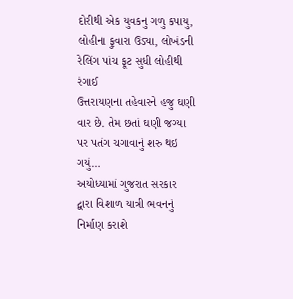દોરીથી એક યુવકનુ ગળુ કપાયુ, લોહીના ફુવારા ઉડ્યા, લોખંડની રેલિંગ પાંચ ફૂટ સુધી લોહીથી રંગાઈ
ઉત્તરાયણના તહેવારને હજુ ઘણી વાર છે. તેમ છતાં ઘણી જગ્યા પર પતંગ ચગાવાનું શરુ થઇ ગયું…
અયોધ્યામાં ગુજરાત સરકાર દ્વારા વિશાળ યાત્રી ભવનનું નિર્માણ કરાશે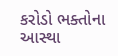કરોડો ભક્તોના આસ્થા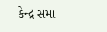કેન્દ્ર સમા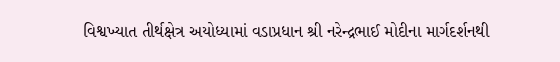વિશ્વખ્યાત તીર્થક્ષેત્ર અયોધ્યામાં વડાપ્રધાન શ્રી નરેન્દ્રભાઈ મોદીના માર્ગદર્શનથી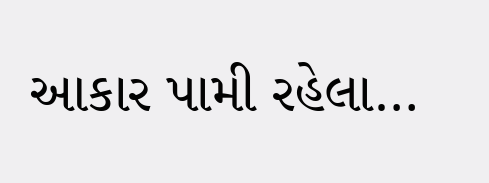આકાર પામી રહેલા…